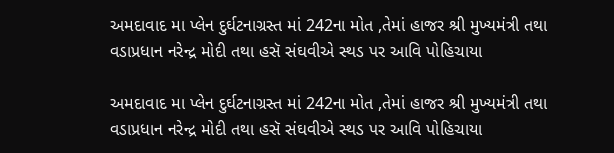અમદાવાદ મા પ્લેન દુર્ઘટનાગ્રસ્ત માં 242ના મોત ,તેમાં હાજર શ્રી મુખ્યમંત્રી તથા વડાપ્રધાન નરેન્દ્ર મોદી તથા હસૅ સંઘવીએ સ્થડ પર આવિ પોહિચાયા

અમદાવાદ મા પ્લેન દુર્ઘટનાગ્રસ્ત માં 242ના મોત ,તેમાં હાજર શ્રી મુખ્યમંત્રી તથા વડાપ્રધાન નરેન્દ્ર મોદી તથા હસૅ સંઘવીએ સ્થડ પર આવિ પોહિચાયા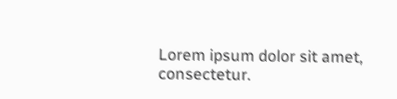Lorem ipsum dolor sit amet, consectetur.